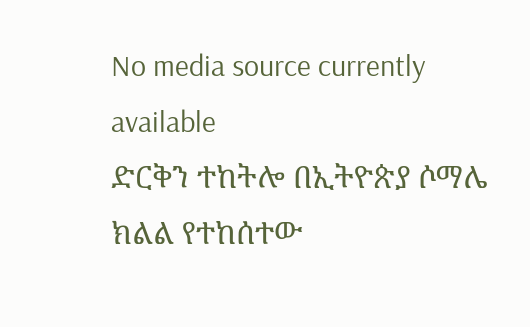No media source currently available
ድርቅን ተከትሎ በኢትዮጵያ ሶማሌ ክልል የተከሰተው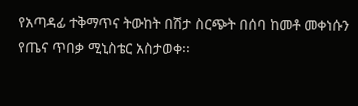የአጣዳፊ ተቅማጥና ትውከት በሽታ ስርጭት በሰባ ከመቶ መቀነሱን የጤና ጥበቃ ሚኒስቴር አስታወቀ፡፡